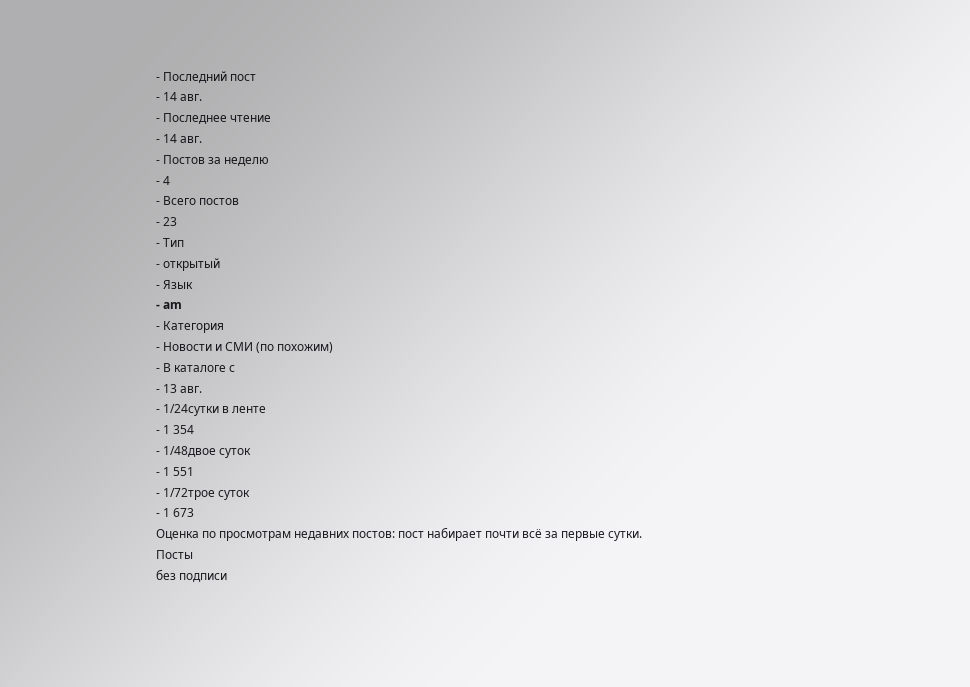- Последний пост
- 14 авг.
- Последнее чтение
- 14 авг.
- Постов за неделю
- 4
- Всего постов
- 23
- Тип
- открытый
- Язык
- am
- Категория
- Новости и СМИ (по похожим)
- В каталоге с
- 13 авг.
- 1/24сутки в ленте
- 1 354
- 1/48двое суток
- 1 551
- 1/72трое суток
- 1 673
Оценка по просмотрам недавних постов: пост набирает почти всё за первые сутки.
Посты
без подписи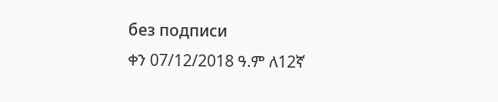без подписи
ቀን 07/12/2018 ዓ.ም ለ12ኛ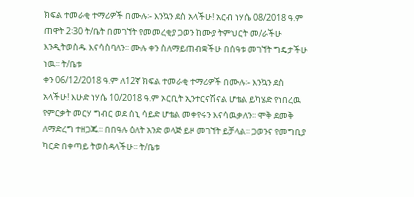ክፍል ተመራቂ ተማሪዎች በሙሉ፡- እንኳን ደስ አላችሁ! አርብ ነሃሴ 08/2018 ዓ.ም ጠዋት 2፡30 ት/ቤት በመገኘት የመመረቂያ ጋወን ከሙያ ትምህርት መ/ራችሁ እንዲትወስዱ እናሳስባለን፡፡ ሙሉ ቀን ስለማይጠብቋችሁ በሰዓቱ መገኘት ግዴታችሁ ነዉ፡፡ ት/ቤቱ
ቀን 06/12/2018 ዓ.ም ለ12ኛ ክፍል ተመራቂ ተማሪዎች በሙሉ፡- እንኳን ደስ አላችሁ! እሁድ ነሃሴ 10/2018 ዓ.ም ኦርቢት ኢንተርናሽናል ሆቴል ይካሄድ የነበረዉ የምርቃት መርሃ ግብር ወደ ሰኒ ሳይድ ሆቴል መቀየሩን እናሳዉቃለን፡፡ ሞቅ ደመቅ ለማድረግ ተዘጋጁ፡፡ በበዓሉ ዕለት አንድ ወላጅ ይዞ መገኘት ይቻላል፡፡ ጋወንና የመግቢያ ካርድ በቀጣይ ትወስዳላችሁ፡፡ ት/ቤቱ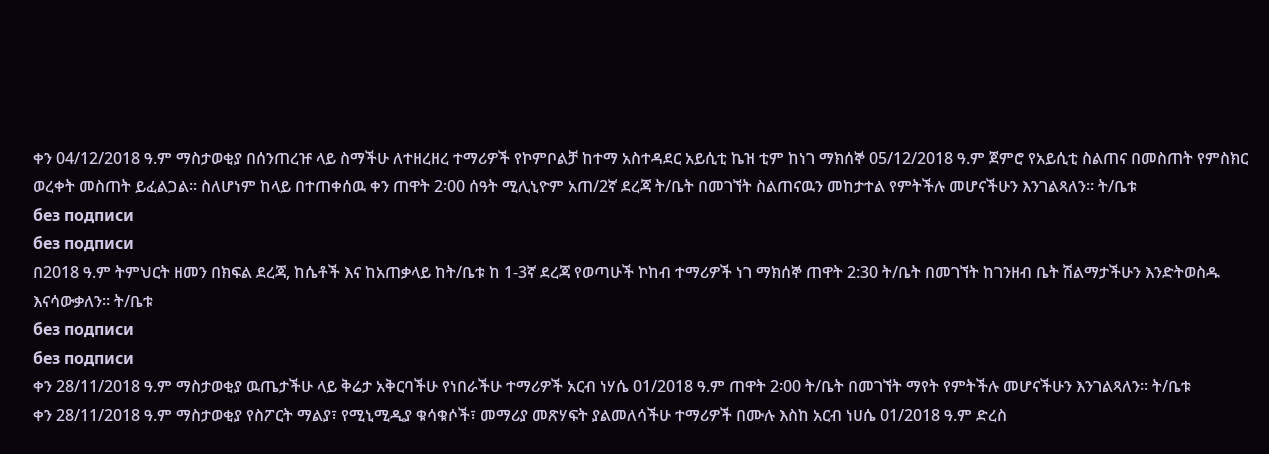ቀን 04/12/2018 ዓ.ም ማስታወቂያ በሰንጠረዡ ላይ ስማችሁ ለተዘረዘረ ተማሪዎች የኮምቦልቻ ከተማ አስተዳደር አይሲቲ ኬዝ ቲም ከነገ ማክሰኞ 05/12/2018 ዓ.ም ጀምሮ የአይሲቲ ስልጠና በመስጠት የምስክር ወረቀት መስጠት ይፈልጋል፡፡ ስለሆነም ከላይ በተጠቀሰዉ ቀን ጠዋት 2፡00 ሰዓት ሚሊኒዮም አጠ/2ኛ ደረጃ ት/ቤት በመገኘት ስልጠናዉን መከታተል የምትችሉ መሆናችሁን እንገልጻለን፡፡ ት/ቤቱ
без подписи
без подписи
በ2018 ዓ.ም ትምህርት ዘመን በክፍል ደረጃ, ከሴቶች እና ከአጠቃላይ ከት/ቤቱ ከ 1-3ኛ ደረጃ የወጣሁች ኮከብ ተማሪዎች ነገ ማክሰኞ ጠዋት 2:30 ት/ቤት በመገኘት ከገንዘብ ቤት ሽልማታችሁን እንድትወስዱ እናሳውቃለን። ት/ቤቱ
без подписи
без подписи
ቀን 28/11/2018 ዓ.ም ማስታወቂያ ዉጤታችሁ ላይ ቅሬታ አቅርባችሁ የነበራችሁ ተማሪዎች አርብ ነሃሴ 01/2018 ዓ.ም ጠዋት 2፡00 ት/ቤት በመገኘት ማየት የምትችሉ መሆናችሁን እንገልጻለን፡፡ ት/ቤቱ
ቀን 28/11/2018 ዓ.ም ማስታወቂያ የስፖርት ማልያ፣ የሚኒሚዲያ ቁሳቁሶች፣ መማሪያ መጽሃፍት ያልመለሳችሁ ተማሪዎች በሙሉ እስከ አርብ ነሀሴ 01/2018 ዓ.ም ድረስ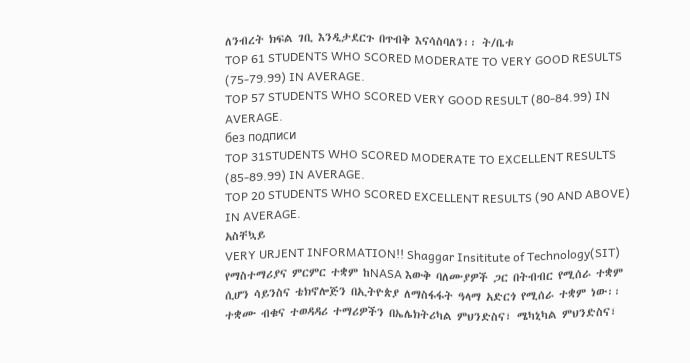ለንብረት ክፍል ገቢ እንዲታደርጉ በጥብቅ እናሳስባለን፡፡ ት/ቤቱ
TOP 61 STUDENTS WHO SCORED MODERATE TO VERY GOOD RESULTS (75-79.99) IN AVERAGE.
TOP 57 STUDENTS WHO SCORED VERY GOOD RESULT (80-84.99) IN AVERAGE.
без подписи
TOP 31STUDENTS WHO SCORED MODERATE TO EXCELLENT RESULTS (85-89.99) IN AVERAGE.
TOP 20 STUDENTS WHO SCORED EXCELLENT RESULTS (90 AND ABOVE) IN AVERAGE.
አስቸኳይ
VERY URJENT INFORMATION!! Shaggar Insititute of Technology(SIT) የማስተማሪያና ምርምር ተቋም ከNASA እውቅ ባለሙያዎች ጋር በትብብር የሚሰራ ተቋም ሲሆን ሳይንስና ቴክኖሎጅን በኢትዮጵያ ለማስፋፋት ዓላማ አድርጎ የሚሰራ ተቋም ነው፡፡ ተቋሙ ብቁና ተወዳዳሪ ተማሪዎችን በኤሌክትሪካል ምህንድስና፣ ሜካኒካል ምህንድስና፣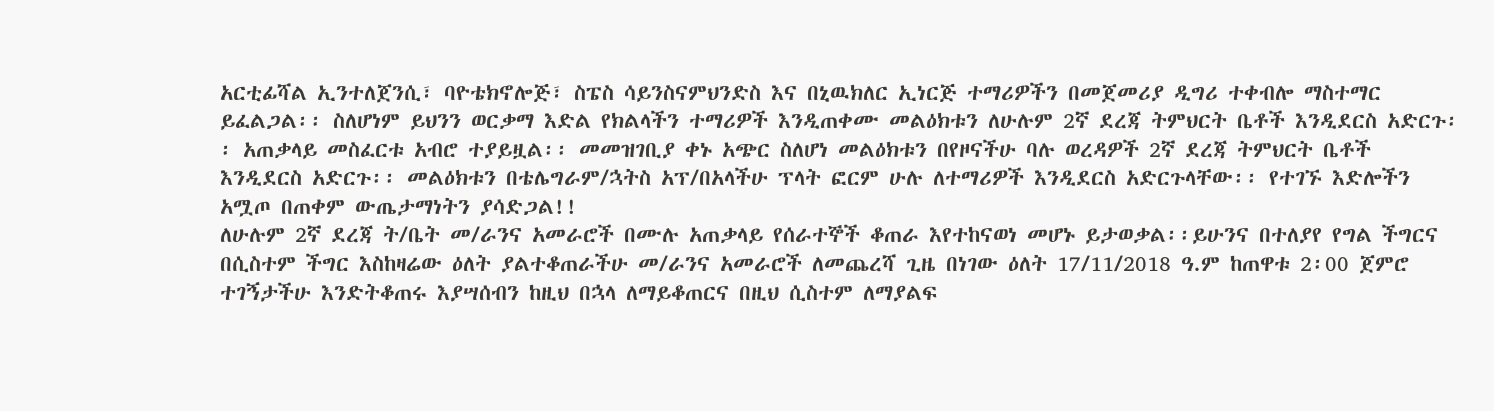አርቲፊሻል ኢንተለጀንሲ፣ ባዮቴክኖሎጅ፣ ስፔስ ሳይንስናምህንድስ እና በኒዉክለር ኢነርጅ ተማሪዎችን በመጀመሪያ ዲግሪ ተቀብሎ ማስተማር ይፈልጋል፡፡ ስለሆነም ይህንን ወርቃማ እድል የክልላችን ተማሪዎች እንዲጠቀሙ መልዕክቱን ለሁሉም 2ኛ ደረጃ ትምህርት ቤቶች እንዲደርስ አድርጉ፡፡ አጠቃላይ መስፈርቱ አብሮ ተያይዟል፡፡ መመዝገቢያ ቀኑ አጭር ስለሆነ መልዕክቱን በየዞናችሁ ባሉ ወረዳዎች 2ኛ ደረጃ ትምህርት ቤቶች እንዲደርስ አድርጉ፡፡ መልዕክቱን በቴሌግራም/ኋትስ አፕ/በአላችሁ ፕላት ፎርም ሁሉ ለተማሪዎች እንዲደርስ አድርጉላቸው፡፡ የተገኙ እድሎችን አሟጦ በጠቀም ውጤታማነትን ያሳድጋል!!
ለሁሉም 2ኛ ደረጃ ት/ቤት መ/ራንና አመራሮች በሙሉ አጠቃላይ የሰራተኞች ቆጠራ እየተከናወነ መሆኑ ይታወቃል፡፡ይሁንና በተለያየ የግል ችግርና በሲስተም ችግር እስከዛሬው ዕለት ያልተቆጠራችሁ መ/ራንና አመራሮች ለመጨረሻ ጊዜ በነገው ዕለት 17/11/2018 ዓ.ም ከጠዋቱ 2፡00 ጀምሮ ተገኝታችሁ እንድትቆጠሩ እያሣሰብን ከዚህ በኋላ ለማይቆጠርና በዚህ ሲስተም ለማያልፍ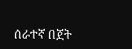ሰራተኛ በጀት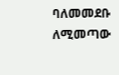ባለመመደቡ ለሚመጣው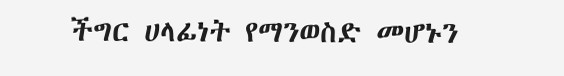ችግር ሀላፊነት የማንወስድ መሆኑን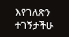እየገለጽን ተገኝታችሁ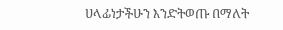ሀላፊነታችሁን እንድትወጡ በማለት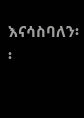እናሳስባለን፡፡